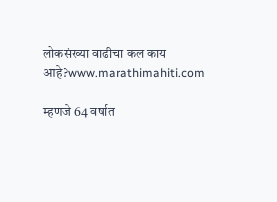लोकसंख्या वाढीचा कल काय आहे?www.marathimahiti.com

म्हणजे 64 वर्षात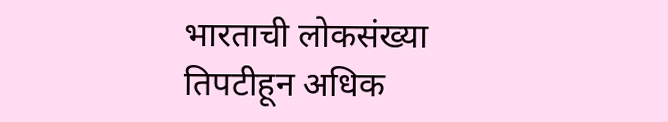भारताची लोकसंख्या तिपटीहून अधिक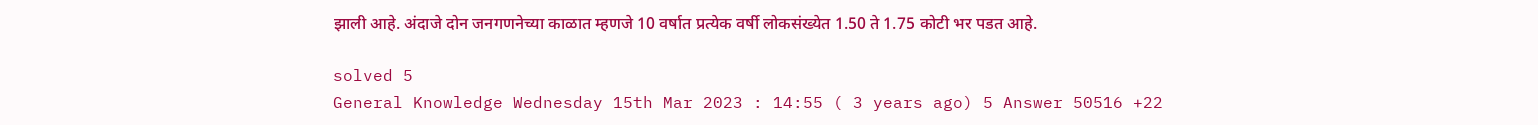झाली आहे. अंदाजे दोन जनगणनेच्या काळात म्हणजे 10 वर्षात प्रत्येक वर्षी लोकसंख्येत 1.50 ते 1.75 कोटी भर पडत आहे.

solved 5
General Knowledge Wednesday 15th Mar 2023 : 14:55 ( 3 years ago) 5 Answer 50516 +22